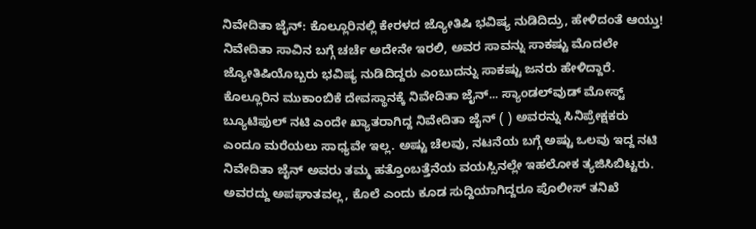ನಿವೇದಿತಾ ಜೈನ್: ಕೊಲ್ಲೂರಿನಲ್ಲಿ ಕೇರಳದ ಜ್ಯೋತಿಷಿ ಭವಿಷ್ಯ ನುಡಿದಿದ್ರು, ಹೇಳಿದಂತೆ ಆಯ್ತು! ನಿವೇದಿತಾ ಸಾವಿನ ಬಗ್ಗೆ ಚರ್ಚೆ ಅದೇನೇ ಇರಲಿ, ಅವರ ಸಾವನ್ನು ಸಾಕಷ್ಟು ಮೊದಲೇ ಜ್ಯೋತಿಷಿಯೊಬ್ಬರು ಭವಿಷ್ಯ ನುಡಿದಿದ್ದರು ಎಂಬುದನ್ನು ಸಾಕಷ್ಟು ಜನರು ಹೇಳಿದ್ದಾರೆ. ಕೊಲ್ಲೂರಿನ ಮುಕಾಂಬಿಕೆ ದೇವಸ್ಥಾನಕ್ಕೆ ನಿವೇದಿತಾ ಜೈನ್... ಸ್ಯಾಂಡಲ್‌ವುಡ್ ಮೋಸ್ಟ್ ಬ್ಯೂಟಿಫುಲ್ ನಟಿ ಎಂದೇ ಖ್ಯಾತರಾಗಿದ್ದ ನಿವೇದಿತಾ ಜೈನ್ ( ) ಅವರನ್ನು ಸಿನಿಪ್ರೇಕ್ಷಕರು ಎಂದೂ ಮರೆಯಲು ಸಾಧ್ಯವೇ ಇಲ್ಲ. ಅಷ್ಟು ಚೆಲವು, ನಟನೆಯ ಬಗ್ಗೆ ಅಷ್ಟು ಒಲವು ಇದ್ದ ನಟಿ ನಿವೇದಿತಾ ಜೈನ್ ಅವರು ತಮ್ಮ ಹತ್ತೊಂಬತ್ತೆನೆಯ ವಯಸ್ಸಿನಲ್ಲೇ ಇಹಲೋಕ ತ್ಯಜಿಸಿಬಿಟ್ಟರು. ಅವರದ್ದು ಅಪಘಾತವಲ್ಲ, ಕೊಲೆ ಎಂದು ಕೂಡ ಸುದ್ದಿಯಾಗಿದ್ದರೂ ಪೊಲೀಸ್ ತನಿಖೆ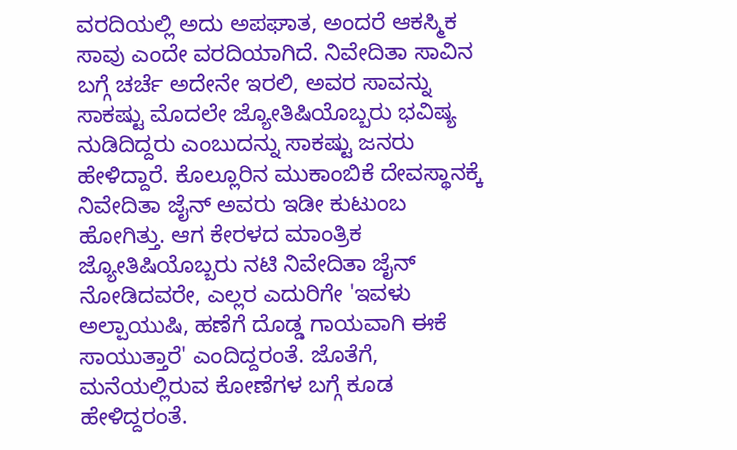ವರದಿಯಲ್ಲಿ ಅದು ಅಪಘಾತ, ಅಂದರೆ ಆಕಸ್ಮಿಕ ಸಾವು ಎಂದೇ ವರದಿಯಾಗಿದೆ. ನಿವೇದಿತಾ ಸಾವಿನ ಬಗ್ಗೆ ಚರ್ಚೆ ಅದೇನೇ ಇರಲಿ, ಅವರ ಸಾವನ್ನು ಸಾಕಷ್ಟು ಮೊದಲೇ ಜ್ಯೋತಿಷಿಯೊಬ್ಬರು ಭವಿಷ್ಯ ನುಡಿದಿದ್ದರು ಎಂಬುದನ್ನು ಸಾಕಷ್ಟು ಜನರು ಹೇಳಿದ್ದಾರೆ. ಕೊಲ್ಲೂರಿನ ಮುಕಾಂಬಿಕೆ ದೇವಸ್ಥಾನಕ್ಕೆ ನಿವೇದಿತಾ ಜೈನ್ ಅವರು ಇಡೀ ಕುಟುಂಬ ಹೋಗಿತ್ತು. ಆಗ ಕೇರಳದ ಮಾಂತ್ರಿಕ ಜ್ಯೋತಿಷಿಯೊಬ್ಬರು ನಟಿ ನಿವೇದಿತಾ ಜೈನ್ ನೋಡಿದವರೇ, ಎಲ್ಲರ ಎದುರಿಗೇ 'ಇವಳು ಅಲ್ಪಾಯುಷಿ, ಹಣೆಗೆ ದೊಡ್ಡ ಗಾಯವಾಗಿ ಈಕೆ ಸಾಯುತ್ತಾರೆ' ಎಂದಿದ್ದರಂತೆ. ಜೊತೆಗೆ, ಮನೆಯಲ್ಲಿರುವ ಕೋಣೆಗಳ ಬಗ್ಗೆ ಕೂಡ ಹೇಳಿದ್ದರಂತೆ.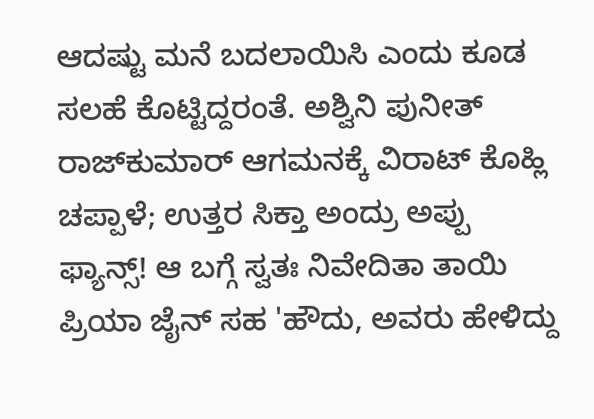ಆದಷ್ಟು ಮನೆ ಬದಲಾಯಿಸಿ ಎಂದು ಕೂಡ ಸಲಹೆ ಕೊಟ್ಟಿದ್ದರಂತೆ. ಅಶ್ವಿನಿ ಪುನೀತ್ ರಾಜ್‌ಕುಮಾರ್ ಆಗಮನಕ್ಕೆ ವಿರಾಟ್‌ ಕೊಹ್ಲಿ ಚಪ್ಪಾಳೆ; ಉತ್ತರ ಸಿಕ್ತಾ ಅಂದ್ರು ಅಪ್ಪು ಫ್ಯಾನ್ಸ್! ಆ ಬಗ್ಗೆ ಸ್ವತಃ ನಿವೇದಿತಾ ತಾಯಿ ಪ್ರಿಯಾ ಜೈನ್ ಸಹ 'ಹೌದು, ಅವರು ಹೇಳಿದ್ದು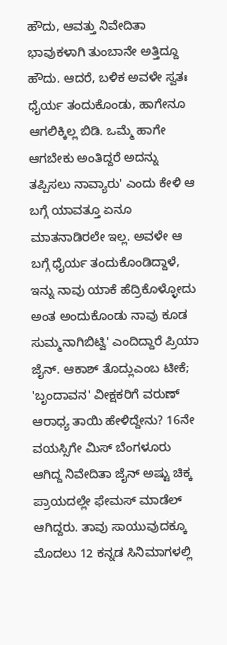ಹೌದು, ಆವತ್ತು ನಿವೇದಿತಾ ಭಾವುಕಳಾಗಿ ತುಂಬಾನೇ ಅತ್ತಿದ್ದೂ ಹೌದು. ಆದರೆ, ಬಳಿಕ ಅವಳೇ ಸ್ವತಃ ಧೈರ್ಯ ತಂದುಕೊಂಡು, ಹಾಗೇನೂ ಆಗಲಿಕ್ಕಿಲ್ಲ ಬಿಡಿ. ಒಮ್ಮೆ ಹಾಗೇ ಆಗಬೇಕು ಅಂತಿದ್ದರೆ ಅದನ್ನು ತಪ್ಪಿಸಲು ನಾವ್ಯಾರು' ಎಂದು ಕೇಳಿ ಆ ಬಗ್ಗೆ ಯಾವತ್ತೂ ಏನೂ ಮಾತನಾಡಿರಲೇ ಇಲ್ಲ. ಅವಳೇ ಆ ಬಗ್ಗೆ ಧೈರ್ಯ ತಂದುಕೊಂಡಿದ್ದಾಳೆ, ಇನ್ನು ನಾವು ಯಾಕೆ ಹೆದ್ರಿಕೊಳ್ಳೋದು ಅಂತ ಅಂದುಕೊಂಡು ನಾವು ಕೂಡ ಸುಮ್ಮನಾಗಿಬಿಟ್ವಿ' ಎಂದಿದ್ದಾರೆ ಪ್ರಿಯಾ ಜೈನ್. ಆಕಾಶ್ ತೊದ್ಲುಎಂಬ ಟೀಕೆ; 'ಬೃಂದಾವನ' ವೀಕ್ಷಕರಿಗೆ ವರುಣ್ ಆರಾಧ್ಯ ತಾಯಿ ಹೇಳಿದ್ದೇನು? 16ನೇ ವಯಸ್ಸಿಗೇ ಮಿಸ್ ಬೆಂಗಳೂರು ಆಗಿದ್ದ ನಿವೇದಿತಾ ಜೈನ್ ಅಷ್ಟು ಚಿಕ್ಕ ಪ್ರಾಯದಲ್ಲೇ ಫೇಮಸ್ ಮಾಡೆಲ್ ಆಗಿದ್ದರು. ತಾವು ಸಾಯುವುದಕ್ಕೂ ಮೊದಲು 12 ಕನ್ನಡ ಸಿನಿಮಾಗಳಲ್ಲಿ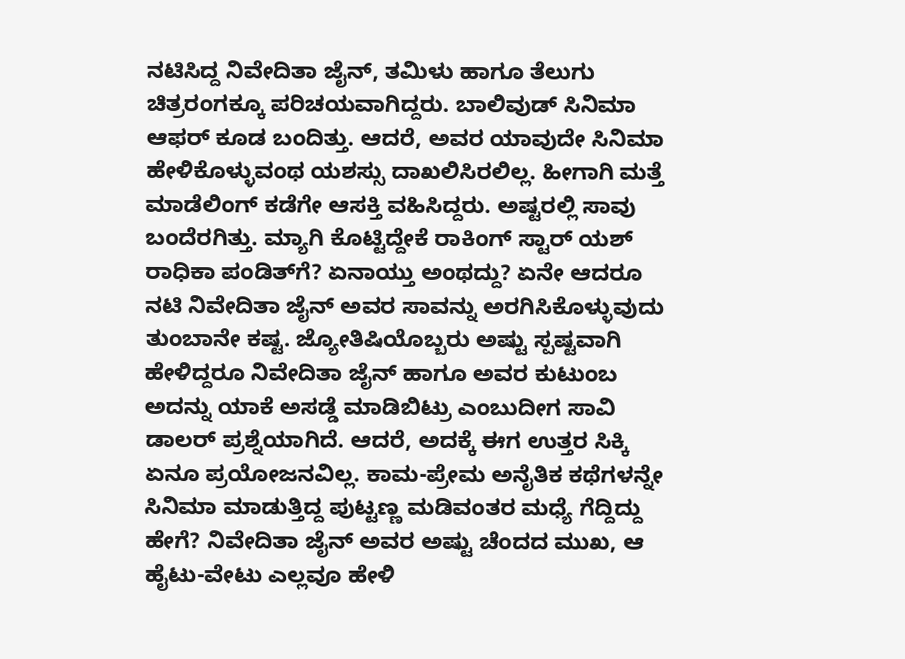ನಟಿಸಿದ್ದ ನಿವೇದಿತಾ ಜೈನ್, ತಮಿಳು ಹಾಗೂ ತೆಲುಗು ಚಿತ್ರರಂಗಕ್ಕೂ ಪರಿಚಯವಾಗಿದ್ದರು. ಬಾಲಿವುಡ್ ಸಿನಿಮಾ ಆಫರ್ ಕೂಡ ಬಂದಿತ್ತು. ಆದರೆ, ಅವರ ಯಾವುದೇ ಸಿನಿಮಾ ಹೇಳಿಕೊಳ್ಳುವಂಥ ಯಶಸ್ಸು ದಾಖಲಿಸಿರಲಿಲ್ಲ. ಹೀಗಾಗಿ ಮತ್ತೆ ಮಾಡೆಲಿಂಗ್ ಕಡೆಗೇ ಆಸಕ್ತಿ ವಹಿಸಿದ್ದರು. ಅಷ್ಟರಲ್ಲಿ ಸಾವು ಬಂದೆರಗಿತ್ತು. ಮ್ಯಾಗಿ ಕೊಟ್ಟಿದ್ದೇಕೆ ರಾಕಿಂಗ್ ಸ್ಟಾರ್ ಯಶ್ ರಾಧಿಕಾ ಪಂಡಿತ್‌ಗೆ? ಏನಾಯ್ತು ಅಂಥದ್ದು? ಏನೇ ಆದರೂ ನಟಿ ನಿವೇದಿತಾ ಜೈನ್ ಅವರ ಸಾವನ್ನು ಅರಗಿಸಿಕೊಳ್ಳುವುದು ತುಂಬಾನೇ ಕಷ್ಟ. ಜ್ಯೋತಿಷಿಯೊಬ್ಬರು ಅಷ್ಟು ಸ್ಪಷ್ಟವಾಗಿ ಹೇಳಿದ್ದರೂ ನಿವೇದಿತಾ ಜೈನ್ ಹಾಗೂ ಅವರ ಕುಟುಂಬ ಅದನ್ನು ಯಾಕೆ ಅಸಡ್ಡೆ ಮಾಡಿಬಿಟ್ರು ಎಂಬುದೀಗ ಸಾವಿ ಡಾಲರ್ ಪ್ರಶ್ನೆಯಾಗಿದೆ. ಆದರೆ, ಅದಕ್ಕೆ ಈಗ ಉತ್ತರ ಸಿಕ್ಕಿ ಏನೂ ಪ್ರಯೋಜನವಿಲ್ಲ. ಕಾಮ-ಪ್ರೇಮ ಅನೈತಿಕ ಕಥೆಗಳನ್ನೇ ಸಿನಿಮಾ ಮಾಡುತ್ತಿದ್ದ ಪುಟ್ಟಣ್ಣ ಮಡಿವಂತರ ಮಧ್ಯೆ ಗೆದ್ದಿದ್ದು ಹೇಗೆ? ನಿವೇದಿತಾ ಜೈನ್ ಅವರ ಅಷ್ಟು ಚೆಂದದ ಮುಖ, ಆ ಹೈಟು-ವೇಟು ಎಲ್ಲವೂ ಹೇಳಿ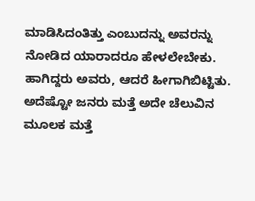ಮಾಡಿಸಿದಂತಿತ್ತು ಎಂಬುದನ್ನು ಅವರನ್ನು ನೋಡಿದ ಯಾರಾದರೂ ಹೇಳಲೇಬೇಕು. ಹಾಗಿದ್ದರು ಅವರು, ಆದರೆ ಹೀಗಾಗಿಬಿಟ್ಟಿತು. ಅದೆಷ್ಟೋ ಜನರು ಮತ್ತೆ ಅದೇ ಚೆಲುವಿನ ಮೂಲಕ ಮತ್ತೆ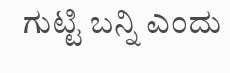ಗುಟ್ಟಿ ಬನ್ನಿ ಎಂದು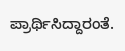ಪ್ರಾರ್ಥಿಸಿದ್ದಾರಂತೆ.